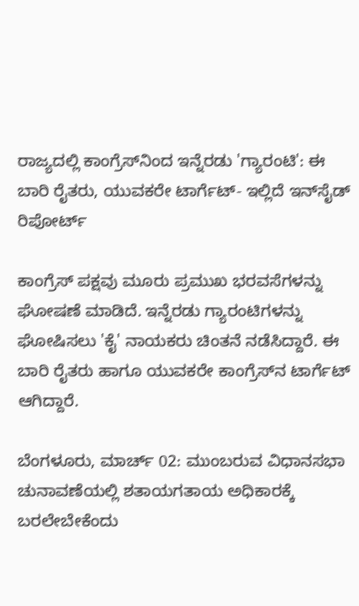ರಾಜ್ಯದಲ್ಲಿ ಕಾಂಗ್ರೆಸ್‌ನಿಂದ ಇನ್ನೆರಡು 'ಗ್ಯಾರಂಟಿ': ಈ ಬಾರಿ ರೈತರು, ಯುವಕರೇ ಟಾರ್ಗೆಟ್‌- ಇಲ್ಲಿದೆ ಇನ್‌ಸೈಡ್‌ ರಿಪೋರ್ಟ್‌

ಕಾಂಗ್ರೆಸ್‌ ಪಕ್ಷವು ಮೂರು ಪ್ರಮುಖ ಭರವಸೆಗಳನ್ನು ಘೋಷಣೆ ಮಾಡಿದೆ. ಇನ್ನೆರಡು ಗ್ಯಾರಂಟಿಗಳನ್ನು ಘೋಷಿಸಲು 'ಕೈ' ನಾಯಕರು ಚಿಂತನೆ ನಡೆಸಿದ್ದಾರೆ. ಈ ಬಾರಿ ರೈತರು ಹಾಗೂ ಯುವಕರೇ ಕಾಂಗ್ರೆಸ್‌ನ ಟಾರ್ಗೆಟ್‌ ಆಗಿದ್ದಾರೆ.

ಬೆಂಗಳೂರು, ಮಾರ್ಚ್‌ 02: ಮುಂಬರುವ ವಿಧಾನಸಭಾ ಚುನಾವಣೆಯಲ್ಲಿ ಶತಾಯಗತಾಯ ಅಧಿಕಾರಕ್ಕೆ ಬರಲೇಬೇಕೆಂದು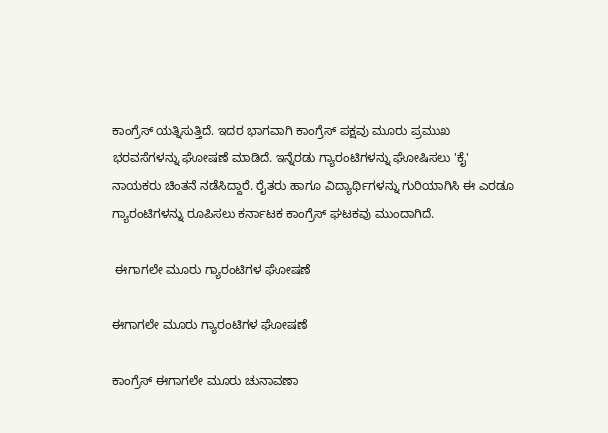ಕಾಂಗ್ರೆಸ್‌ ಯತ್ನಿಸುತ್ತಿದೆ. ಇದರ ಭಾಗವಾಗಿ ಕಾಂಗ್ರೆಸ್‌ ಪಕ್ಷವು ಮೂರು ಪ್ರಮುಖ ಭರವಸೆಗಳನ್ನು ಘೋಷಣೆ ಮಾಡಿದೆ. ಇನ್ನೆರಡು ಗ್ಯಾರಂಟಿಗಳನ್ನು ಘೋಷಿಸಲು 'ಕೈ' ನಾಯಕರು ಚಿಂತನೆ ನಡೆಸಿದ್ದಾರೆ. ರೈತರು ಹಾಗೂ ವಿದ್ಯಾರ್ಥಿಗಳನ್ನು ಗುರಿಯಾಗಿಸಿ ಈ ಎರಡೂ ಗ್ಯಾರಂಟಿಗಳನ್ನು ರೂಪಿಸಲು ಕರ್ನಾಟಕ ಕಾಂಗ್ರೆಸ್‌ ಘಟಕವು ಮುಂದಾಗಿದೆ.

 ಈಗಾಗಲೇ ಮೂರು ಗ್ಯಾರಂಟಿಗಳ ಘೋಷಣೆ

ಈಗಾಗಲೇ ಮೂರು ಗ್ಯಾರಂಟಿಗಳ ಘೋಷಣೆ

ಕಾಂಗ್ರೆಸ್ ಈಗಾಗಲೇ ಮೂರು ಚುನಾವಣಾ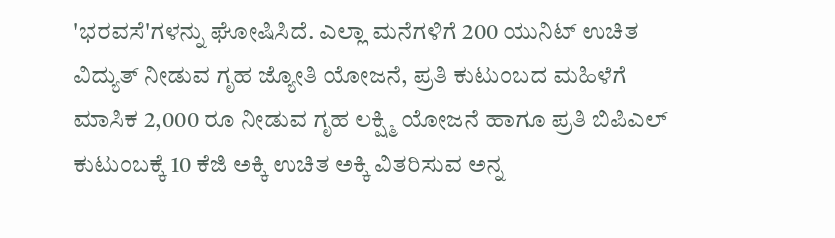'ಭರವಸೆ'ಗಳನ್ನು ಘೋಷಿಸಿದೆ. ಎಲ್ಲಾ ಮನೆಗಳಿಗೆ 200 ಯುನಿಟ್ ಉಚಿತ ವಿದ್ಯುತ್ ನೀಡುವ ಗೃಹ ಜ್ಯೋತಿ ಯೋಜನೆ, ಪ್ರತಿ ಕುಟುಂಬದ ಮಹಿಳೆಗೆ ಮಾಸಿಕ 2,000 ರೂ ನೀಡುವ ಗೃಹ ಲಕ್ಷ್ಮಿ ಯೋಜನೆ ಹಾಗೂ ಪ್ರತಿ ಬಿಪಿಎಲ್ ಕುಟುಂಬಕ್ಕೆ 10 ಕೆಜಿ ಅಕ್ಕಿ ಉಚಿತ ಅಕ್ಕಿ ವಿತರಿಸುವ ಅನ್ನ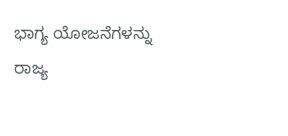ಭಾಗ್ಯ ಯೋಜನೆಗಳನ್ನು ರಾಜ್ಯ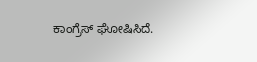ಕಾಂಗ್ರೆಸ್‌ ಘೋಷಿಸಿದೆ.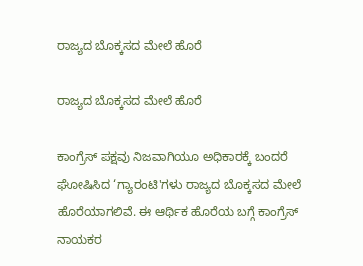ರಾಜ್ಯದ ಬೊಕ್ಕಸದ ಮೇಲೆ ಹೊರೆ

ರಾಜ್ಯದ ಬೊಕ್ಕಸದ ಮೇಲೆ ಹೊರೆ

ಕಾಂಗ್ರೆಸ್‌ ಪಕ್ಷವು ನಿಜವಾಗಿಯೂ ಅಧಿಕಾರಕ್ಕೆ ಬಂದರೆ ಘೋಷಿಸಿದ ‘ಗ್ಯಾರಂಟಿ'ಗಳು ರಾಜ್ಯದ ಬೊಕ್ಕಸದ ಮೇಲೆ ಹೊರೆಯಾಗಲಿವೆ. ಈ ಆರ್ಥಿಕ ಹೊರೆಯ ಬಗ್ಗೆ ಕಾಂಗ್ರೆಸ್ ನಾಯಕರ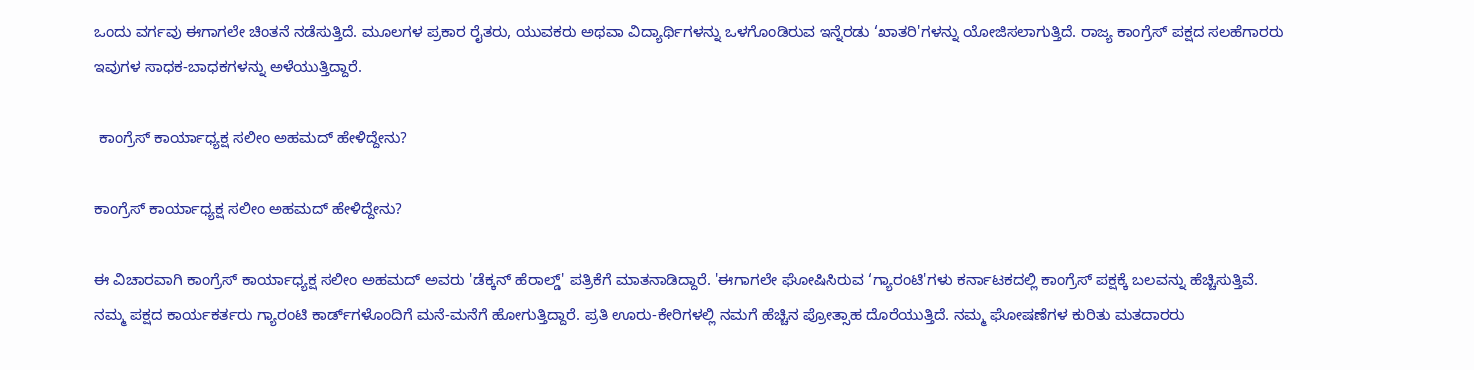ಒಂದು ವರ್ಗವು ಈಗಾಗಲೇ ಚಿಂತನೆ ನಡೆಸುತ್ತಿದೆ. ಮೂಲಗಳ ಪ್ರಕಾರ ರೈತರು, ಯುವಕರು ಅಥವಾ ವಿದ್ಯಾರ್ಥಿಗಳನ್ನು ಒಳಗೊಂಡಿರುವ ಇನ್ನೆರಡು ‘ಖಾತರಿ'ಗಳನ್ನು ಯೋಜಿಸಲಾಗುತ್ತಿದೆ. ರಾಜ್ಯ ಕಾಂಗ್ರೆಸ್‌ ಪಕ್ಷದ ಸಲಹೆಗಾರರು ಇವುಗಳ ಸಾಧಕ-ಬಾಧಕಗಳನ್ನು ಅಳೆಯುತ್ತಿದ್ದಾರೆ.

 ಕಾಂಗ್ರೆಸ್ ಕಾರ್ಯಾಧ್ಯಕ್ಷ ಸಲೀಂ ಅಹಮದ್ ಹೇಳಿದ್ದೇನು?

ಕಾಂಗ್ರೆಸ್ ಕಾರ್ಯಾಧ್ಯಕ್ಷ ಸಲೀಂ ಅಹಮದ್ ಹೇಳಿದ್ದೇನು?

ಈ ವಿಚಾರವಾಗಿ ಕಾಂಗ್ರೆಸ್‌ ಕಾರ್ಯಾಧ್ಯಕ್ಷ ಸಲೀಂ ಅಹಮದ್‌ ಅವರು 'ಡೆಕ್ಕನ್‌ ಹೆರಾಲ್ಡ್‌' ಪತ್ರಿಕೆಗೆ ಮಾತನಾಡಿದ್ದಾರೆ. 'ಈಗಾಗಲೇ ಘೋಷಿಸಿರುವ ‘ಗ್ಯಾರಂಟಿ'ಗಳು ಕರ್ನಾಟಕದಲ್ಲಿ ಕಾಂಗ್ರೆಸ್‌ ಪಕ್ಷಕ್ಕೆ ಬಲವನ್ನು ಹೆಚ್ಚಿಸುತ್ತಿವೆ. ನಮ್ಮ ಪಕ್ಷದ ಕಾರ್ಯಕರ್ತರು ಗ್ಯಾರಂಟಿ ಕಾರ್ಡ್‌ಗಳೊಂದಿಗೆ ಮನೆ-ಮನೆಗೆ ಹೋಗುತ್ತಿದ್ದಾರೆ. ಪ್ರತಿ ಊರು-ಕೇರಿಗಳಲ್ಲಿ ನಮಗೆ ಹೆಚ್ಚಿನ ಪ್ರೋತ್ಸಾಹ ದೊರೆಯುತ್ತಿದೆ. ನಮ್ಮ ಘೋಷಣೆಗಳ ಕುರಿತು ಮತದಾರರು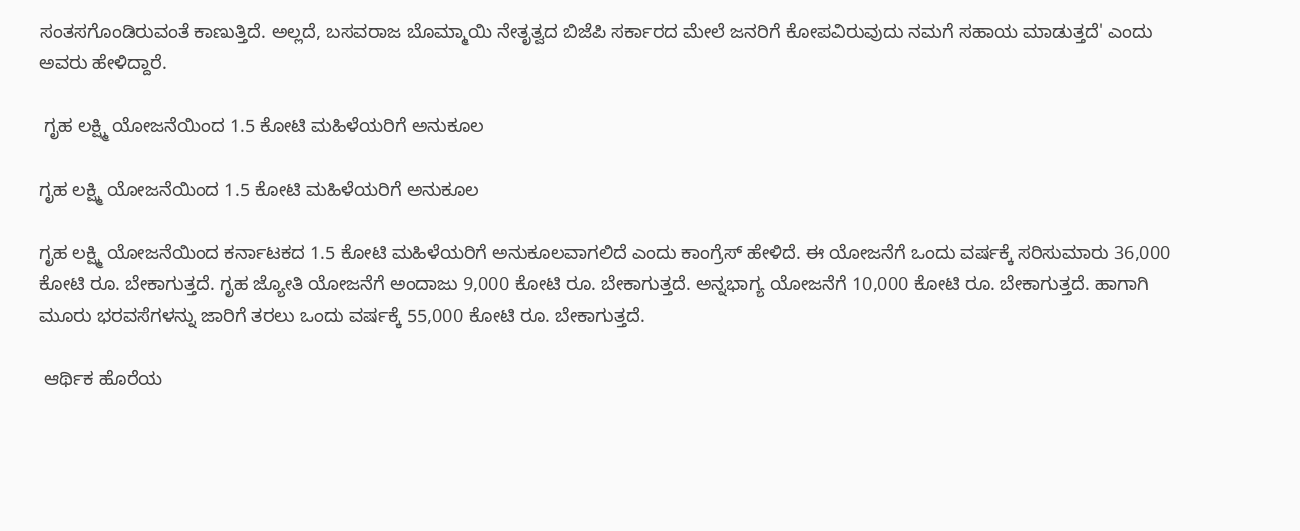ಸಂತಸಗೊಂಡಿರುವಂತೆ ಕಾಣುತ್ತಿದೆ. ಅಲ್ಲದೆ, ಬಸವರಾಜ ಬೊಮ್ಮಾಯಿ ನೇತೃತ್ವದ ಬಿಜೆಪಿ ಸರ್ಕಾರದ ಮೇಲೆ ಜನರಿಗೆ ಕೋಪವಿರುವುದು ನಮಗೆ ಸಹಾಯ ಮಾಡುತ್ತದೆ' ಎಂದು ಅವರು ಹೇಳಿದ್ದಾರೆ.

 ಗೃಹ ಲಕ್ಷ್ಮಿ ಯೋಜನೆಯಿಂದ 1.5 ಕೋಟಿ ಮಹಿಳೆಯರಿಗೆ ಅನುಕೂಲ

ಗೃಹ ಲಕ್ಷ್ಮಿ ಯೋಜನೆಯಿಂದ 1.5 ಕೋಟಿ ಮಹಿಳೆಯರಿಗೆ ಅನುಕೂಲ

ಗೃಹ ಲಕ್ಷ್ಮಿ ಯೋಜನೆಯಿಂದ ಕರ್ನಾಟಕದ 1.5 ಕೋಟಿ ಮಹಿಳೆಯರಿಗೆ ಅನುಕೂಲವಾಗಲಿದೆ ಎಂದು ಕಾಂಗ್ರೆಸ್ ಹೇಳಿದೆ. ಈ ಯೋಜನೆಗೆ ಒಂದು ವರ್ಷಕ್ಕೆ ಸರಿಸುಮಾರು 36,000 ಕೋಟಿ ರೂ. ಬೇಕಾಗುತ್ತದೆ. ಗೃಹ ಜ್ಯೋತಿ ಯೋಜನೆಗೆ ಅಂದಾಜು 9,000 ಕೋಟಿ ರೂ. ಬೇಕಾಗುತ್ತದೆ. ಅನ್ನಭಾಗ್ಯ ಯೋಜನೆಗೆ 10,000 ಕೋಟಿ ರೂ. ಬೇಕಾಗುತ್ತದೆ. ಹಾಗಾಗಿ ಮೂರು ಭರವಸೆಗಳನ್ನು ಜಾರಿಗೆ ತರಲು ಒಂದು ವರ್ಷಕ್ಕೆ 55,000 ಕೋಟಿ ರೂ. ಬೇಕಾಗುತ್ತದೆ.

 ಆರ್ಥಿಕ ಹೊರೆಯ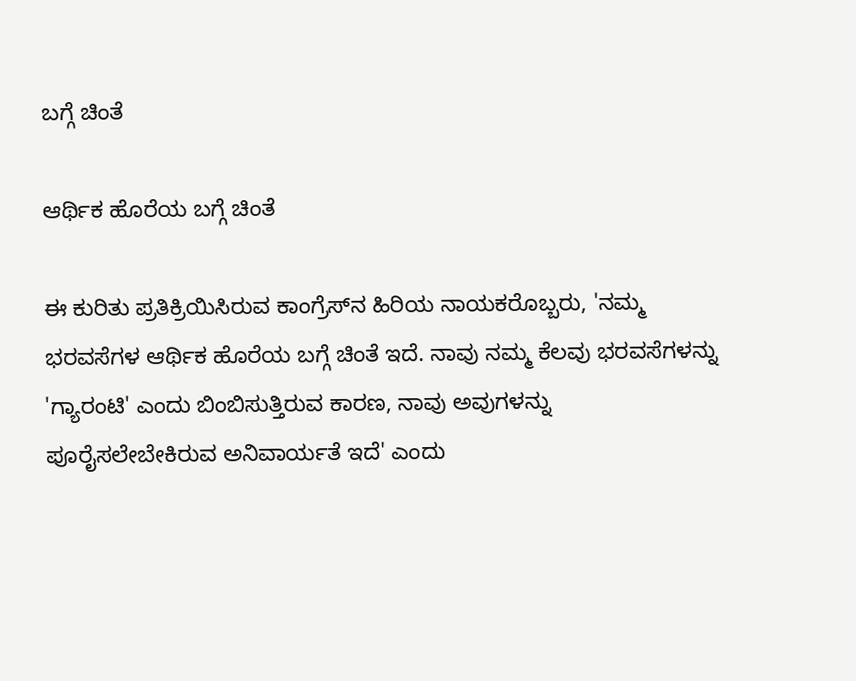ಬಗ್ಗೆ ಚಿಂತೆ

ಆರ್ಥಿಕ ಹೊರೆಯ ಬಗ್ಗೆ ಚಿಂತೆ

ಈ ಕುರಿತು ಪ್ರತಿಕ್ರಿಯಿಸಿರುವ ಕಾಂಗ್ರೆಸ್‌ನ ಹಿರಿಯ ನಾಯಕರೊಬ್ಬರು, 'ನಮ್ಮ ಭರವಸೆಗಳ ಆರ್ಥಿಕ ಹೊರೆಯ ಬಗ್ಗೆ ಚಿಂತೆ ಇದೆ. ನಾವು ನಮ್ಮ ಕೆಲವು ಭರವಸೆಗಳನ್ನು 'ಗ್ಯಾರಂಟಿ' ಎಂದು ಬಿಂಬಿಸುತ್ತಿರುವ ಕಾರಣ, ನಾವು ಅವುಗಳನ್ನು ಪೂರೈಸಲೇಬೇಕಿರುವ ಅನಿವಾರ್ಯತೆ ಇದೆ' ಎಂದು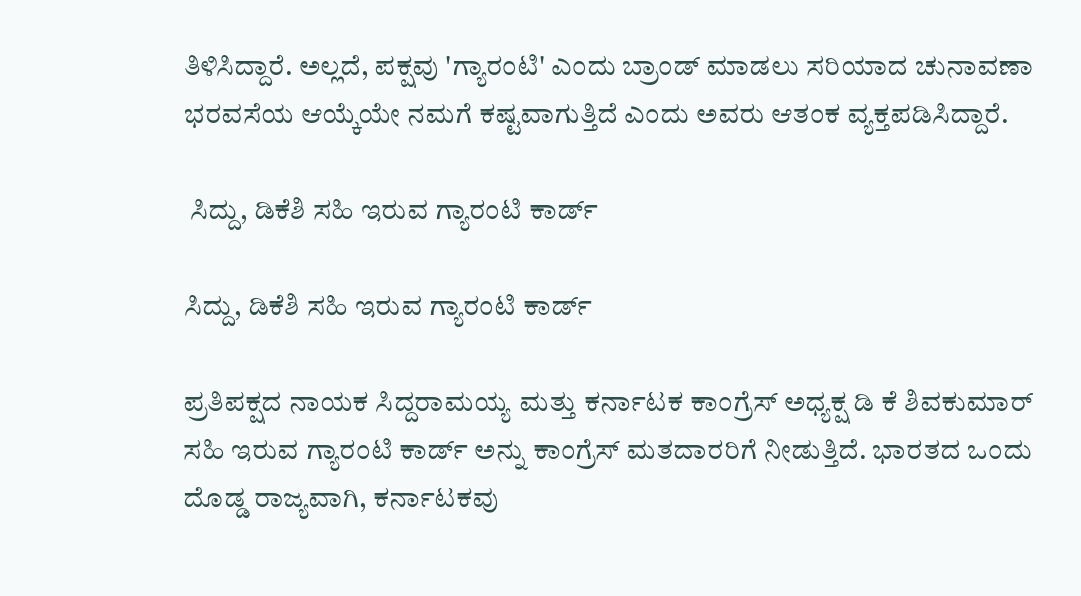ತಿಳಿಸಿದ್ದಾರೆ. ಅಲ್ಲದೆ, ಪಕ್ಷವು 'ಗ್ಯಾರಂಟಿ' ಎಂದು ಬ್ರಾಂಡ್ ಮಾಡಲು ಸರಿಯಾದ ಚುನಾವಣಾ ಭರವಸೆಯ ಆಯ್ಕೆಯೇ ನಮಗೆ ಕಷ್ಟವಾಗುತ್ತಿದೆ ಎಂದು ಅವರು ಆತಂಕ ವ್ಯಕ್ತಪಡಿಸಿದ್ದಾರೆ.

 ಸಿದ್ದು, ಡಿಕೆಶಿ ಸಹಿ ಇರುವ ಗ್ಯಾರಂಟಿ ಕಾರ್ಡ್‌

ಸಿದ್ದು, ಡಿಕೆಶಿ ಸಹಿ ಇರುವ ಗ್ಯಾರಂಟಿ ಕಾರ್ಡ್‌

ಪ್ರತಿಪಕ್ಷದ ನಾಯಕ ಸಿದ್ದರಾಮಯ್ಯ ಮತ್ತು ಕರ್ನಾಟಕ ಕಾಂಗ್ರೆಸ್ ಅಧ್ಯಕ್ಷ ಡಿ ಕೆ ಶಿವಕುಮಾರ್ ಸಹಿ ಇರುವ ಗ್ಯಾರಂಟಿ ಕಾರ್ಡ್ ಅನ್ನು ಕಾಂಗ್ರೆಸ್ ಮತದಾರರಿಗೆ ನೀಡುತ್ತಿದೆ. ಭಾರತದ ಒಂದು ದೊಡ್ಡ ರಾಜ್ಯವಾಗಿ, ಕರ್ನಾಟಕವು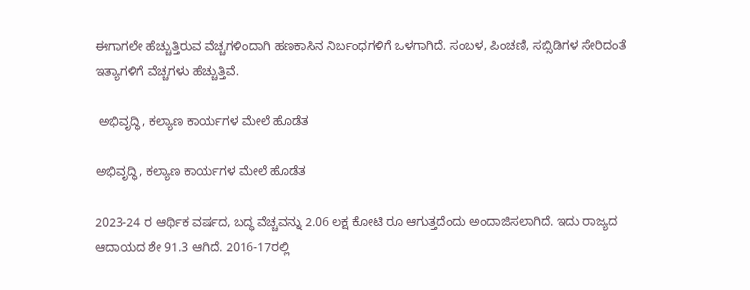ಈಗಾಗಲೇ ಹೆಚ್ಚುತ್ತಿರುವ ವೆಚ್ಚಗಳಿಂದಾಗಿ ಹಣಕಾಸಿನ ನಿರ್ಬಂಧಗಳಿಗೆ ಒಳಗಾಗಿದೆ. ಸಂಬಳ, ಪಿಂಚಣಿ, ಸಬ್ಸಿಡಿಗಳ ಸೇರಿದಂತೆ ಇತ್ಯಾಗಳಿಗೆ ವೆಚ್ಚಗಳು ಹೆಚ್ಚುತ್ತಿವೆ.

 ಅಭಿವೃದ್ಧಿ, ಕಲ್ಯಾಣ ಕಾರ್ಯಗಳ ಮೇಲೆ ಹೊಡೆತ

ಅಭಿವೃದ್ಧಿ, ಕಲ್ಯಾಣ ಕಾರ್ಯಗಳ ಮೇಲೆ ಹೊಡೆತ

2023-24 ರ ಆರ್ಥಿಕ ವರ್ಷದ, ಬದ್ಧ ವೆಚ್ಚವನ್ನು 2.06 ಲಕ್ಷ ಕೋಟಿ ರೂ ಆಗುತ್ತದೆಂದು ಅಂದಾಜಿಸಲಾಗಿದೆ. ಇದು ರಾಜ್ಯದ ಆದಾಯದ ಶೇ 91.3 ಆಗಿದೆ. 2016-17ರಲ್ಲಿ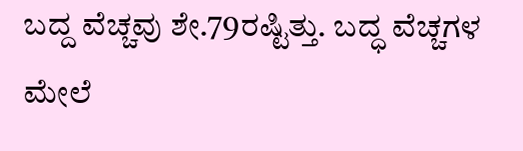ಬದ್ದ ವೆಚ್ಚವು ಶೇ.79ರಷ್ಟಿತ್ತು. ಬದ್ಧ ವೆಚ್ಚಗಳ ಮೇಲೆ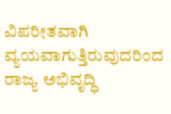ವಿಪರೀತವಾಗಿ ವ್ಯಯವಾಗುತ್ತಿರುವುದರಿಂದ ರಾಜ್ಯ ಅಭಿವೃದ್ಧಿ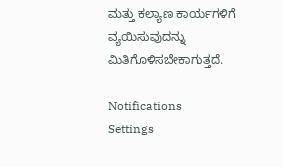ಮತ್ತು ಕಲ್ಯಾಣ ಕಾರ್ಯಗಳಿಗೆ ವ್ಯಯಿಸುವುದನ್ನು ಮಿತಿಗೊಳಿಸಬೇಕಾಗುತ್ತದೆ.

Notifications
Settings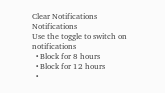Clear Notifications
Notifications
Use the toggle to switch on notifications
  • Block for 8 hours
  • Block for 12 hours
  •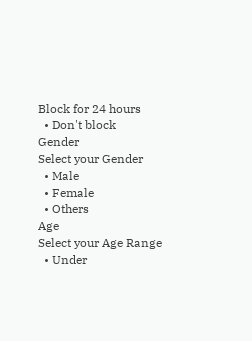Block for 24 hours
  • Don't block
Gender
Select your Gender
  • Male
  • Female
  • Others
Age
Select your Age Range
  • Under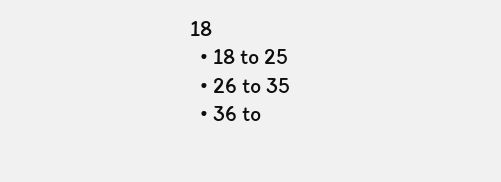18
  • 18 to 25
  • 26 to 35
  • 36 to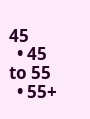45
  • 45 to 55
  • 55+